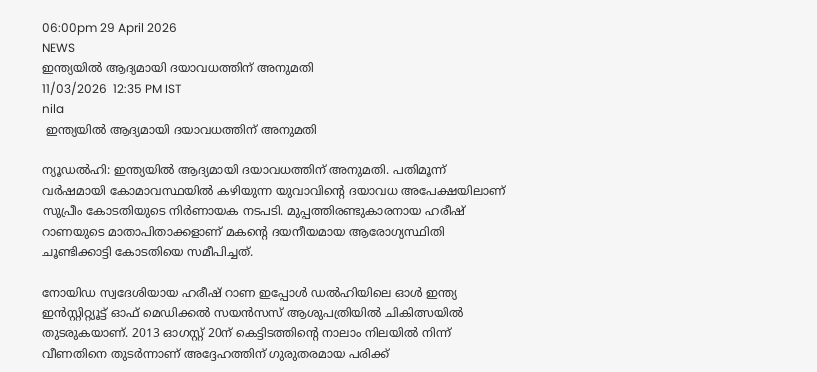06:00pm 29 April 2026
NEWS
ഇന്ത്യയിൽ ആദ്യമായി ദയാവധത്തിന് അനുമതി
11/03/2026  12:35 PM IST
nila
 ഇന്ത്യയിൽ ആദ്യമായി ദയാവധത്തിന് അനുമതി

ന്യൂഡൽഹി: ഇന്ത്യയിൽ ആദ്യമായി ദയാവധത്തിന് അനുമതി. പതിമൂന്ന് വർഷമായി കോമാവസ്ഥയിൽ കഴിയുന്ന യുവാവിന്റെ ദയാവധ അപേക്ഷയിലാണ് സുപ്രീം കോടതിയുടെ നിർണായക നടപടി. മുപ്പത്തിരണ്ടുകാരനായ ഹരീഷ് റാണയുടെ മാതാപിതാക്കളാണ് മകന്റെ ദയനീയമായ ആരോഗ്യസ്ഥിതി ചൂണ്ടിക്കാട്ടി കോടതിയെ സമീപിച്ചത്.

നോയിഡ സ്വദേശിയായ ഹരീഷ് റാണ ഇപ്പോൾ ഡൽഹിയിലെ ഓൾ ഇന്ത്യ ഇൻസ്റ്റിറ്റ്യൂട്ട് ഓഫ് മെഡിക്കൽ സയൻസസ് ആശുപത്രിയിൽ ചികിത്സയിൽ തുടരുകയാണ്. 2013 ഓഗസ്റ്റ് 20ന് കെട്ടിടത്തിന്റെ നാലാം നിലയിൽ നിന്ന് വീണതിനെ തുടർന്നാണ് അദ്ദേഹത്തിന് ഗുരുതരമായ പരിക്ക്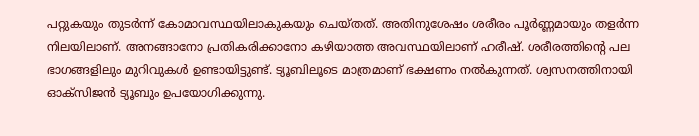പറ്റുകയും തുടർന്ന് കോമാവസ്ഥയിലാകുകയും ചെയ്തത്. അതിനുശേഷം ശരീരം പൂർണ്ണമായും തളർന്ന നിലയിലാണ്. അനങ്ങാനോ പ്രതികരിക്കാനോ കഴിയാത്ത അവസ്ഥയിലാണ് ഹരീഷ്. ശരീരത്തിന്റെ പല ഭാഗങ്ങളിലും മുറിവുകൾ ഉണ്ടായിട്ടുണ്ട്. ട്യൂബിലൂടെ മാത്രമാണ് ഭക്ഷണം നൽകുന്നത്. ശ്വസനത്തിനായി ഓക്സിജൻ ട്യൂബും ഉപയോഗിക്കുന്നു.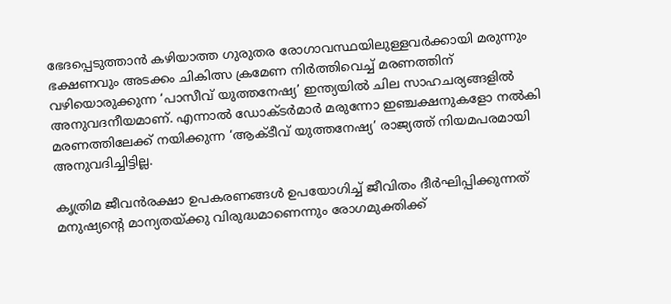ഭേദപ്പെടുത്താൻ കഴിയാത്ത ഗുരുതര രോഗാവസ്ഥയിലുള്ളവർക്കായി മരുന്നും ഭക്ഷണവും അടക്കം ചികിത്സ ക്രമേണ നിർത്തിവെച്ച് മരണത്തിന് വഴിയൊരുക്കുന്ന ‘പാസീവ് യുത്തനേഷ്യ’ ഇന്ത്യയിൽ ചില സാഹചര്യങ്ങളിൽ അനുവദനീയമാണ്. എന്നാൽ ഡോക്ടർമാർ മരുന്നോ ഇഞ്ചക്ഷനുകളോ നൽകി മരണത്തിലേക്ക് നയിക്കുന്ന ‘ആക്ടീവ് യുത്തനേഷ്യ’ രാജ്യത്ത് നിയമപരമായി അനുവദിച്ചിട്ടില്ല.

കൃത്രിമ ജീവൻരക്ഷാ ഉപകരണങ്ങൾ ഉപയോഗിച്ച് ജീവിതം ദീർഘിപ്പിക്കുന്നത് മനുഷ്യന്റെ മാന്യതയ്ക്കു വിരുദ്ധമാണെന്നും രോഗമുക്തിക്ക്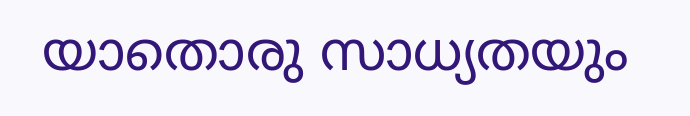യാതൊരു സാധ്യതയും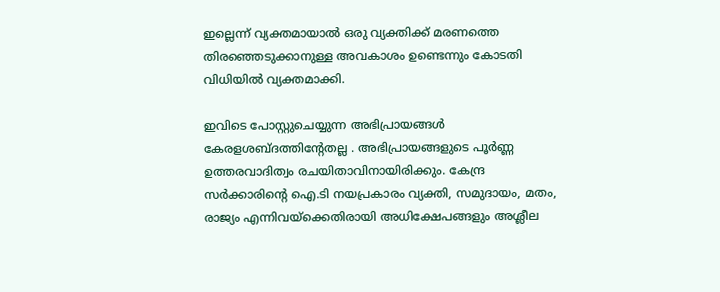ഇല്ലെന്ന് വ്യക്തമായാൽ ഒരു വ്യക്തിക്ക് മരണത്തെ തിരഞ്ഞെടുക്കാനുള്ള അവകാശം ഉണ്ടെന്നും കോടതി വിധിയിൽ വ്യക്തമാക്കി.

ഇവിടെ പോസ്റ്റുചെയ്യുന്ന അഭിപ്രായങ്ങള്‍ കേരളശബ്‌ദത്തിന്റേതല്ല . അഭിപ്രായങ്ങളുടെ പൂര്‍ണ്ണ ഉത്തരവാദിത്വം രചയിതാവിനായിരിക്കും. കേന്ദ്ര സർക്കാരിന്റെ ഐ.ടി നയപ്രകാരം വ്യക്തി, സമുദായം, മതം, രാജ്യം എന്നിവയ്ക്കെതിരായി അധിക്ഷേപങ്ങളും അശ്ലീല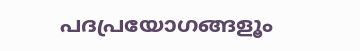പദപ്രയോഗങ്ങളൂം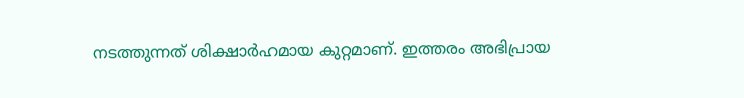നടത്തുന്നത് ശിക്ഷാര്‍ഹമായ കുറ്റമാണ്. ഇത്തരം അഭിപ്രായ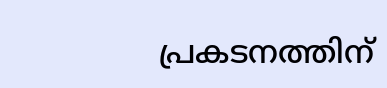പ്രകടനത്തിന്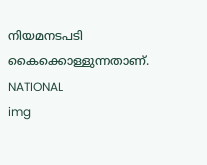നിയമനടപടി കൈക്കൊള്ളുന്നതാണ്.
NATIONAL
img